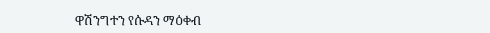ዋሽንግተን የሱዳን ማዕቀብ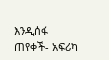እንዲሰፋ ጠየቀች- አፍሪካ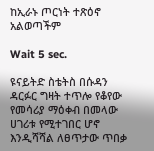ከኢራኑ ጦርነት ተጽዕኖ አልወጣችም

Wait 5 sec.

ዩናይትድ ስቴትስ በሱዳን ዳርፉር ግዛት ተጥሎ የቆየው የመሳሪያ ማዕቀብ በመላው ሀገሪቱ የሚተገበር ሆኖ እንዲሻሻል ለፀጥታው ጥበቃ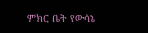ምክር ቤት የውሳኔ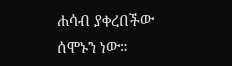ሐሳብ ያቀረበችው ሰሞኑን ነው።